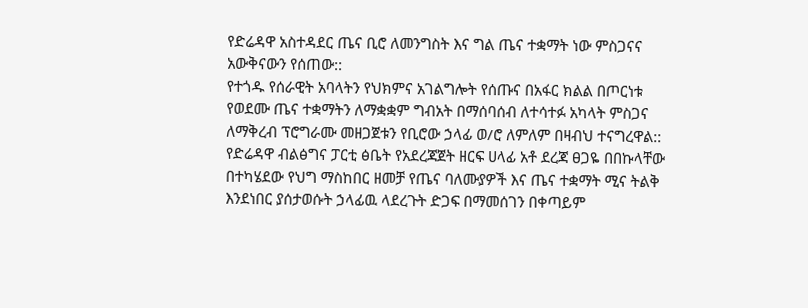የድሬዳዋ አስተዳደር ጤና ቢሮ ለመንግስት እና ግል ጤና ተቋማት ነው ምስጋናና አውቅናውን የሰጠው::
የተጎዱ የሰራዊት አባላትን የህክምና አገልግሎት የሰጡና በአፋር ክልል በጦርነቱ የወደሙ ጤና ተቋማትን ለማቋቋም ግብአት በማሰባሰብ ለተሳተፉ አካላት ምስጋና ለማቅረብ ፕሮግራሙ መዘጋጀቱን የቢሮው ኃላፊ ወ/ሮ ለምለም በዛብህ ተናግረዋል::
የድሬዳዋ ብልፅግና ፓርቲ ፅቤት የአደረጃጀት ዘርፍ ሀላፊ አቶ ደረጃ ፀጋዬ በበኩላቸው በተካሄደው የህግ ማስከበር ዘመቻ የጤና ባለሙያዎች እና ጤና ተቋማት ሚና ትልቅ እንደነበር ያሰታወሱት ኃላፊዉ ላደረጉት ድጋፍ በማመሰገን በቀጣይም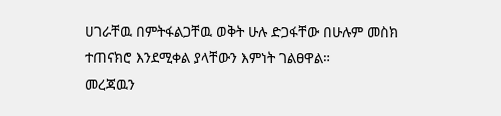ሀገራቸዉ በምትፋልጋቸዉ ወቅት ሁሉ ድጋፋቸው በሁሉም መስክ ተጠናክሮ እንደሚቀል ያላቸውን እምነት ገልፀዋል።
መረጃዉን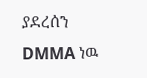ያደረሰን DMMA ነዉ